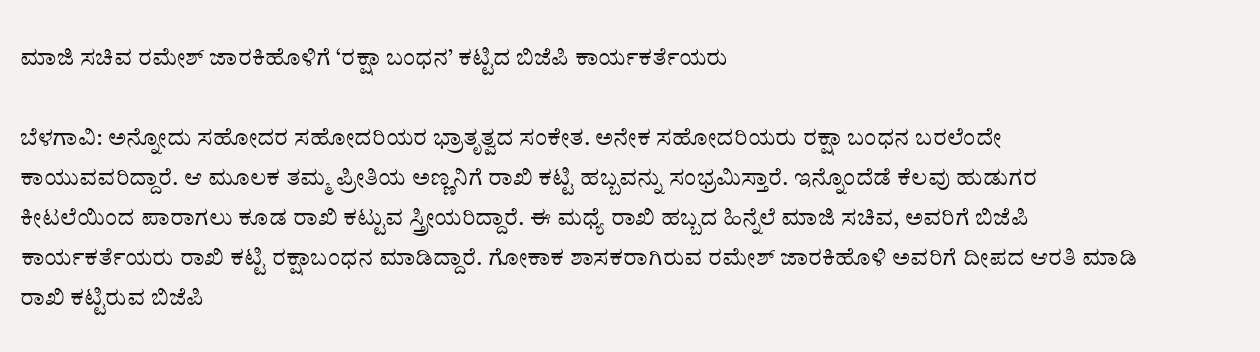ಮಾಜಿ ಸಚಿವ ರಮೇಶ್ ಜಾರಕಿಹೊಳಿಗೆ ‘ರಕ್ಷಾ ಬಂಧನ’ ಕಟ್ಟಿದ ಬಿಜೆಪಿ ಕಾರ್ಯಕರ್ತೆಯರು

ಬೆಳಗಾವಿ: ಅನ್ನೋದು ಸಹೋದರ ಸಹೋದರಿಯರ ಭ್ರಾತೃತ್ವದ ಸಂಕೇತ. ಅನೇಕ ಸಹೋದರಿಯರು ರಕ್ಷಾ ಬಂಧನ ಬರಲೆಂದೇ ಕಾಯುವವರಿದ್ದಾರೆ. ಆ ಮೂಲಕ ತಮ್ಮ ಪ್ರೀತಿಯ ಅಣ್ಣನಿಗೆ ರಾಖಿ ಕಟ್ಟಿ ಹಬ್ಬವನ್ನು ಸಂಭ್ರಮಿಸ್ತಾರೆ. ಇನ್ನೊಂದೆಡೆ ಕೆಲವು ಹುಡುಗರ ಕೀಟಲೆಯಿಂದ ಪಾರಾಗಲು ಕೂಡ ರಾಖಿ ಕಟ್ಟುವ ಸ್ತ್ರೀಯರಿದ್ದಾರೆ. ಈ ಮಧ್ಯೆ ರಾಖಿ ಹಬ್ಬದ ಹಿನ್ನೆಲೆ ಮಾಜಿ ಸಚಿವ, ಅವರಿಗೆ ಬಿಜೆಪಿ ಕಾರ್ಯಕರ್ತೆಯರು ರಾಖಿ ಕಟ್ಟಿ ರಕ್ಷಾಬಂಧನ ಮಾಡಿದ್ದಾರೆ. ಗೋಕಾಕ ಶಾಸಕರಾಗಿರುವ ರಮೇಶ್ ಜಾರಕಿಹೊಳಿ ಅವರಿಗೆ ದೀಪದ ಆರತಿ ಮಾಡಿ ರಾಖಿ ಕಟ್ಟಿರುವ ಬಿಜೆಪಿ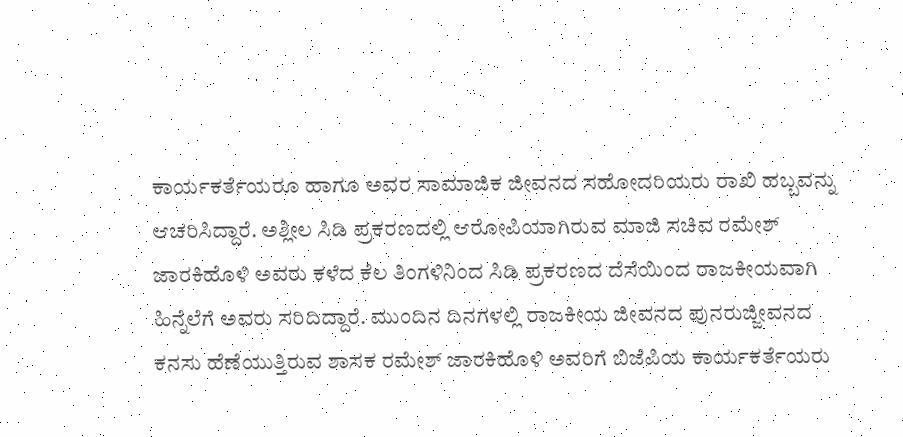ಕಾರ್ಯಕರ್ತೆಯರೂ ಹಾಗೂ ಅವರ ಸಾಮಾಜಿಕ ಜೀವನದ ಸಹೋದರಿಯರು ರಾಖಿ ಹಬ್ಬವನ್ನು ಆಚರಿಸಿದ್ದಾರೆ. ಅಶ್ಲೀಲ ಸಿಡಿ ಪ್ರಕರಣದಲ್ಲಿ ಆರೋಪಿಯಾಗಿರುವ ಮಾಜಿ ಸಚಿವ ರಮೇಶ್ ಜಾರಕಿಹೊಳಿ ಅವರು ಕಳೆದ ಕೆಲ ತಿಂಗಳಿನಿಂದ ಸಿಡಿ ಪ್ರಕರಣದ ದೆಸೆಯಿಂದ ರಾಜಕೀಯವಾಗಿ ಹಿನ್ನೆಲೆಗೆ ಅವರು ಸರಿದಿದ್ದಾರೆ. ಮುಂದಿನ ದಿನಗಳಲ್ಲಿ ರಾಜಕೀಯ ಜೀವನದ ಪುನರುಜ್ಜೀವನದ ಕನಸು ಹೆಣೆಯುತ್ತಿರುವ ಶಾಸಕ ರಮೇಶ್ ಜಾರಕಿಹೊಳಿ ಅವರಿಗೆ ಬಿಜೆಪಿಯ ಕಾರ್ಯಕರ್ತೆಯರು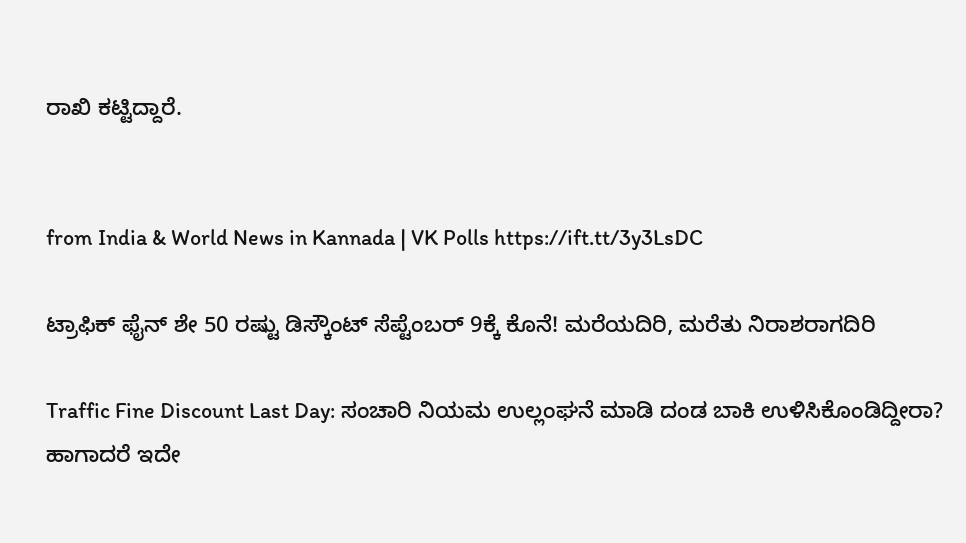ರಾಖಿ ಕಟ್ಟಿದ್ದಾರೆ.


from India & World News in Kannada | VK Polls https://ift.tt/3y3LsDC

ಟ್ರಾಫಿಕ್‌ ಫೈನ್‌ ಶೇ 50 ರಷ್ಟು ಡಿಸ್ಕೌಂಟ್‌ ಸೆಪ್ಟೆಂಬರ್‌ 9ಕ್ಕೆ ಕೊನೆ! ಮರೆಯದಿರಿ, ಮರೆತು ನಿರಾಶರಾಗದಿರಿ

Traffic Fine Discount Last Day: ಸಂಚಾರಿ ನಿಯಮ ಉಲ್ಲಂಘನೆ ಮಾಡಿ ದಂಡ ಬಾಕಿ ಉಳಿಸಿಕೊಂಡಿದ್ದೀರಾ? ಹಾಗಾದರೆ ಇದೇ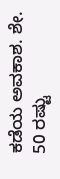ಕಡೆಯ ಅವಕಾಶ. ಶೇ. 50 ರಷ್ಟು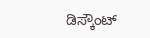ಡಿಸ್ಕೌಂಟ್‌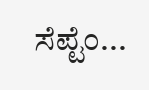ಸೆಪ್ಟೆಂ...